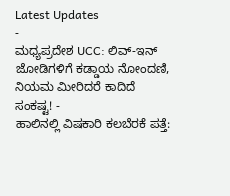Latest Updates
-
ಮಧ್ಯಪ್ರದೇಶ UCC: ಲಿವ್-ಇನ್ ಜೋಡಿಗಳಿಗೆ ಕಡ್ಡಾಯ ನೋಂದಣಿ, ನಿಯಮ ಮೀರಿದರೆ ಕಾದಿದೆ ಸಂಕಷ್ಟ! -
ಹಾಲಿನಲ್ಲಿ ವಿಷಕಾರಿ ಕಲಬೆರಕೆ ಪತ್ತೆ: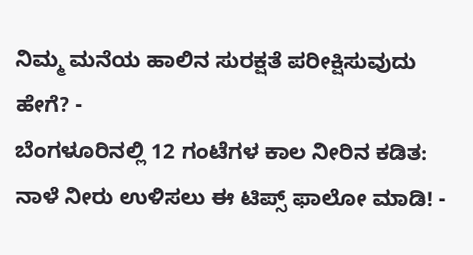ನಿಮ್ಮ ಮನೆಯ ಹಾಲಿನ ಸುರಕ್ಷತೆ ಪರೀಕ್ಷಿಸುವುದು ಹೇಗೆ? -
ಬೆಂಗಳೂರಿನಲ್ಲಿ 12 ಗಂಟೆಗಳ ಕಾಲ ನೀರಿನ ಕಡಿತ: ನಾಳೆ ನೀರು ಉಳಿಸಲು ಈ ಟಿಪ್ಸ್ ಫಾಲೋ ಮಾಡಿ! -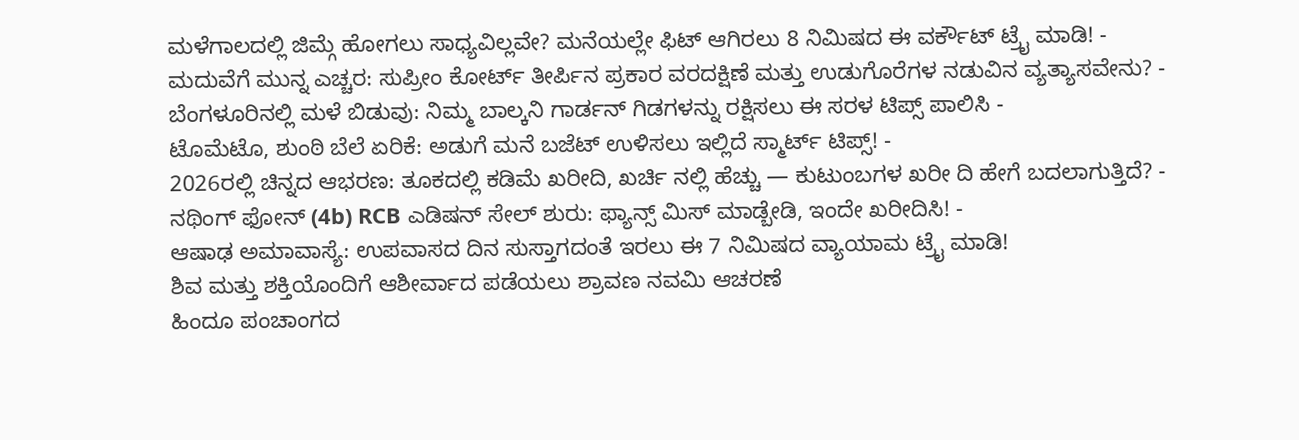ಮಳೆಗಾಲದಲ್ಲಿ ಜಿಮ್ಗೆ ಹೋಗಲು ಸಾಧ್ಯವಿಲ್ಲವೇ? ಮನೆಯಲ್ಲೇ ಫಿಟ್ ಆಗಿರಲು 8 ನಿಮಿಷದ ಈ ವರ್ಕೌಟ್ ಟ್ರೈ ಮಾಡಿ! -
ಮದುವೆಗೆ ಮುನ್ನ ಎಚ್ಚರ: ಸುಪ್ರೀಂ ಕೋರ್ಟ್ ತೀರ್ಪಿನ ಪ್ರಕಾರ ವರದಕ್ಷಿಣೆ ಮತ್ತು ಉಡುಗೊರೆಗಳ ನಡುವಿನ ವ್ಯತ್ಯಾಸವೇನು? -
ಬೆಂಗಳೂರಿನಲ್ಲಿ ಮಳೆ ಬಿಡುವು: ನಿಮ್ಮ ಬಾಲ್ಕನಿ ಗಾರ್ಡನ್ ಗಿಡಗಳನ್ನು ರಕ್ಷಿಸಲು ಈ ಸರಳ ಟಿಪ್ಸ್ ಪಾಲಿಸಿ -
ಟೊಮೆಟೊ, ಶುಂಠಿ ಬೆಲೆ ಏರಿಕೆ: ಅಡುಗೆ ಮನೆ ಬಜೆಟ್ ಉಳಿಸಲು ಇಲ್ಲಿದೆ ಸ್ಮಾರ್ಟ್ ಟಿಪ್ಸ್! -
2026ರಲ್ಲಿ ಚಿನ್ನದ ಆಭರಣ: ತೂಕದಲ್ಲಿ ಕಡಿಮೆ ಖರೀದಿ, ಖರ್ಚಿ ನಲ್ಲಿ ಹೆಚ್ಚು — ಕುಟುಂಬಗಳ ಖರೀ ದಿ ಹೇಗೆ ಬದಲಾಗುತ್ತಿದೆ? -
ನಥಿಂಗ್ ಫೋನ್ (4b) RCB ಎಡಿಷನ್ ಸೇಲ್ ಶುರು: ಫ್ಯಾನ್ಸ್ ಮಿಸ್ ಮಾಡ್ಬೇಡಿ, ಇಂದೇ ಖರೀದಿಸಿ! -
ಆಷಾಢ ಅಮಾವಾಸ್ಯೆ: ಉಪವಾಸದ ದಿನ ಸುಸ್ತಾಗದಂತೆ ಇರಲು ಈ 7 ನಿಮಿಷದ ವ್ಯಾಯಾಮ ಟ್ರೈ ಮಾಡಿ!
ಶಿವ ಮತ್ತು ಶಕ್ತಿಯೊಂದಿಗೆ ಆಶೀರ್ವಾದ ಪಡೆಯಲು ಶ್ರಾವಣ ನವಮಿ ಆಚರಣೆ
ಹಿಂದೂ ಪಂಚಾಂಗದ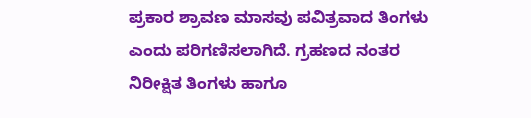ಪ್ರಕಾರ ಶ್ರಾವಣ ಮಾಸವು ಪವಿತ್ರವಾದ ತಿಂಗಳು ಎಂದು ಪರಿಗಣಿಸಲಾಗಿದೆ. ಗ್ರಹಣದ ನಂತರ ನಿರೀಕ್ಷಿತ ತಿಂಗಳು ಹಾಗೂ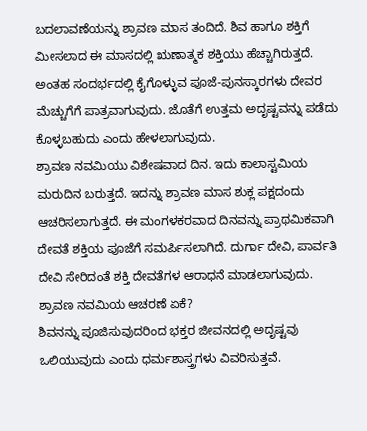ಬದಲಾವಣೆಯನ್ನು ಶ್ರಾವಣ ಮಾಸ ತಂದಿದೆ. ಶಿವ ಹಾಗೂ ಶಕ್ತಿಗೆ ಮೀಸಲಾದ ಈ ಮಾಸದಲ್ಲಿ ಋಣಾತ್ಮಕ ಶಕ್ತಿಯು ಹೆಚ್ಚಾಗಿರುತ್ತದೆ. ಅಂತಹ ಸಂದರ್ಭದಲ್ಲಿ ಕೈಗೊಳ್ಳುವ ಪೂಜೆ-ಪುನಸ್ಕಾರಗಳು ದೇವರ ಮೆಚ್ಚುಗೆಗೆ ಪಾತ್ರವಾಗುವುದು. ಜೊತೆಗೆ ಉತ್ತಮ ಅದೃಷ್ಟವನ್ನು ಪಡೆದು ಕೊಳ್ಳಬಹುದು ಎಂದು ಹೇಳಲಾಗುವುದು.
ಶ್ರಾವಣ ನವಮಿಯು ವಿಶೇಷವಾದ ದಿನ. ಇದು ಕಾಲಾಸ್ಟಮಿಯ ಮರುದಿನ ಬರುತ್ತದೆ. ಇದನ್ನು ಶ್ರಾವಣ ಮಾಸ ಶುಕ್ಲ ಪಕ್ಷದಂದು ಆಚರಿಸಲಾಗುತ್ತದೆ. ಈ ಮಂಗಳಕರವಾದ ದಿನವನ್ನು ಪ್ರಾಥಮಿಕವಾಗಿ ದೇವತೆ ಶಕ್ತಿಯ ಪೂಜೆಗೆ ಸಮರ್ಪಿಸಲಾಗಿದೆ. ದುರ್ಗಾ ದೇವಿ, ಪಾರ್ವತಿ ದೇವಿ ಸೇರಿದಂತೆ ಶಕ್ತಿ ದೇವತೆಗಳ ಆರಾಧನೆ ಮಾಡಲಾಗುವುದು.
ಶ್ರಾವಣ ನವಮಿಯ ಆಚರಣೆ ಏಕೆ?
ಶಿವನನ್ನು ಪೂಜಿಸುವುದರಿಂದ ಭಕ್ತರ ಜೀವನದಲ್ಲಿ ಅದೃಷ್ಟವು ಒಲಿಯುವುದು ಎಂದು ಧರ್ಮಶಾಸ್ತ್ರಗಳು ವಿವರಿಸುತ್ತವೆ.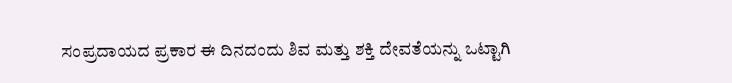ಸಂಪ್ರದಾಯದ ಪ್ರಕಾರ ಈ ದಿನದಂದು ಶಿವ ಮತ್ತು ಶಕ್ತಿ ದೇವತೆಯನ್ನು ಒಟ್ಟಾಗಿ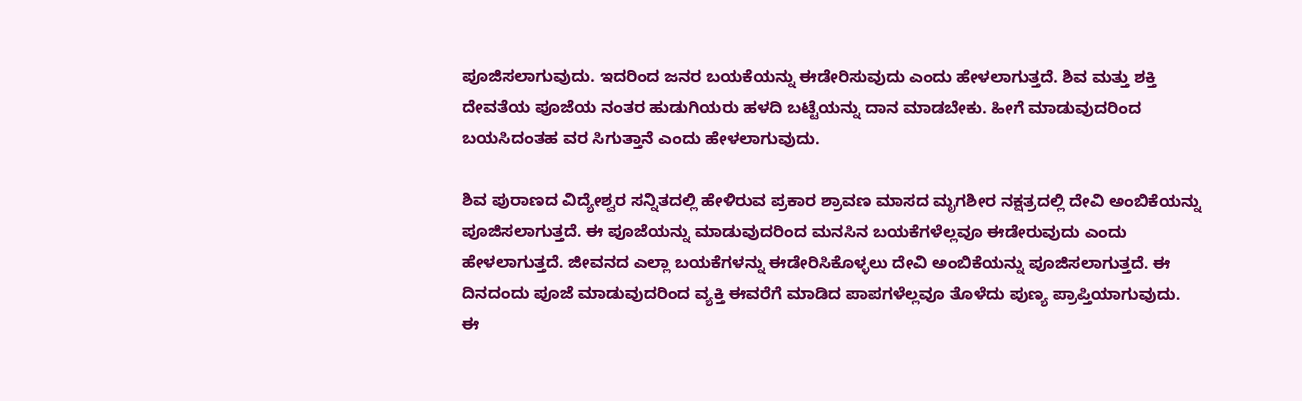ಪೂಜಿಸಲಾಗುವುದು. ಇದರಿಂದ ಜನರ ಬಯಕೆಯನ್ನು ಈಡೇರಿಸುವುದು ಎಂದು ಹೇಳಲಾಗುತ್ತದೆ. ಶಿವ ಮತ್ತು ಶಕ್ತಿ ದೇವತೆಯ ಪೂಜೆಯ ನಂತರ ಹುಡುಗಿಯರು ಹಳದಿ ಬಟ್ಟೆಯನ್ನು ದಾನ ಮಾಡಬೇಕು. ಹೀಗೆ ಮಾಡುವುದರಿಂದ ಬಯಸಿದಂತಹ ವರ ಸಿಗುತ್ತಾನೆ ಎಂದು ಹೇಳಲಾಗುವುದು.

ಶಿವ ಪುರಾಣದ ವಿದ್ಯೇಶ್ವರ ಸನ್ನಿತದಲ್ಲಿ ಹೇಳಿರುವ ಪ್ರಕಾರ ಶ್ರಾವಣ ಮಾಸದ ಮೃಗಶೀರ ನಕ್ಷತ್ರದಲ್ಲಿ ದೇವಿ ಅಂಬಿಕೆಯನ್ನು ಪೂಜಿಸಲಾಗುತ್ತದೆ. ಈ ಪೂಜೆಯನ್ನು ಮಾಡುವುದರಿಂದ ಮನಸಿನ ಬಯಕೆಗಳೆಲ್ಲವೂ ಈಡೇರುವುದು ಎಂದು ಹೇಳಲಾಗುತ್ತದೆ. ಜೀವನದ ಎಲ್ಲಾ ಬಯಕೆಗಳನ್ನು ಈಡೇರಿಸಿಕೊಳ್ಳಲು ದೇವಿ ಅಂಬಿಕೆಯನ್ನು ಪೂಜಿಸಲಾಗುತ್ತದೆ. ಈ ದಿನದಂದು ಪೂಜೆ ಮಾಡುವುದರಿಂದ ವ್ಯಕ್ತಿ ಈವರೆಗೆ ಮಾಡಿದ ಪಾಪಗಳೆಲ್ಲವೂ ತೊಳೆದು ಪುಣ್ಯ ಪ್ರಾಪ್ತಿಯಾಗುವುದು. ಈ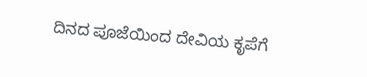ದಿನದ ಪೂಜೆಯಿಂದ ದೇವಿಯ ಕೃಪೆಗೆ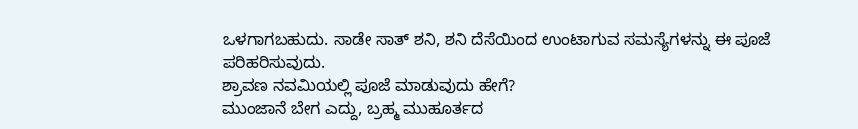ಒಳಗಾಗಬಹುದು. ಸಾಡೇ ಸಾತ್ ಶನಿ, ಶನಿ ದೆಸೆಯಿಂದ ಉಂಟಾಗುವ ಸಮಸ್ಯೆಗಳನ್ನು ಈ ಪೂಜೆ ಪರಿಹರಿಸುವುದು.
ಶ್ರಾವಣ ನವಮಿಯಲ್ಲಿ ಪೂಜೆ ಮಾಡುವುದು ಹೇಗೆ?
ಮುಂಜಾನೆ ಬೇಗ ಎದ್ದು, ಬ್ರಹ್ಮ ಮುಹೂರ್ತದ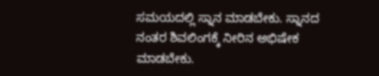ಸಮಯದಲ್ಲಿ ಸ್ನಾನ ಮಾಡಬೇಕು. ಸ್ನಾನದ ನಂತರ ಶಿವಲಿಂಗಕ್ಕೆ ನೀರಿನ ಅಭಿಷೇಕ ಮಾಡಬೇಕು.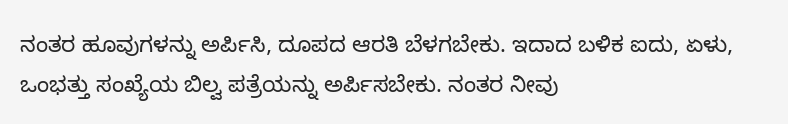ನಂತರ ಹೂವುಗಳನ್ನು ಅರ್ಪಿಸಿ, ದೂಪದ ಆರತಿ ಬೆಳಗಬೇಕು. ಇದಾದ ಬಳಿಕ ಐದು, ಏಳು, ಒಂಭತ್ತು ಸಂಖ್ಯೆಯ ಬಿಲ್ವ ಪತ್ರೆಯನ್ನು ಅರ್ಪಿಸಬೇಕು. ನಂತರ ನೀವು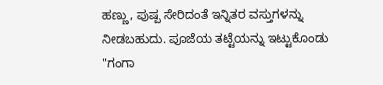ಹಣ್ಣು, ಪುಷ್ಪ ಸೇರಿದಂತೆ ಇನ್ನಿತರ ವಸ್ತುಗಳನ್ನು ನೀಡಬಹುದು. ಪೂಜೆಯ ತಟ್ಟೆಯನ್ನು ಇಟ್ಟುಕೊಂಡು "ಗಂಗಾ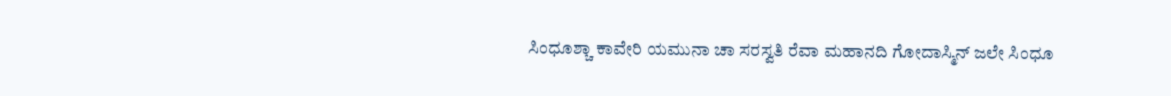ಸಿಂಧೂಶ್ಚಾ ಕಾವೇರಿ ಯಮುನಾ ಚಾ ಸರಸ್ವತಿ ರೆವಾ ಮಹಾನದಿ ಗೋದಾಸ್ಮಿನ್ ಜಲೇ ಸಿಂಧೂ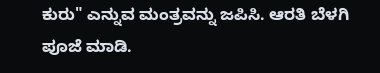ಕುರು" ಎನ್ನುವ ಮಂತ್ರವನ್ನು ಜಪಿಸಿ. ಆರತಿ ಬೆಳಗಿ ಪೂಜೆ ಮಾಡಿ.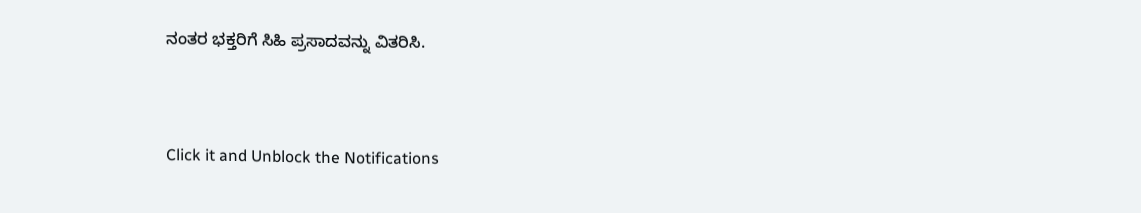ನಂತರ ಭಕ್ತರಿಗೆ ಸಿಹಿ ಪ್ರಸಾದವನ್ನು ವಿತರಿಸಿ.



Click it and Unblock the Notifications